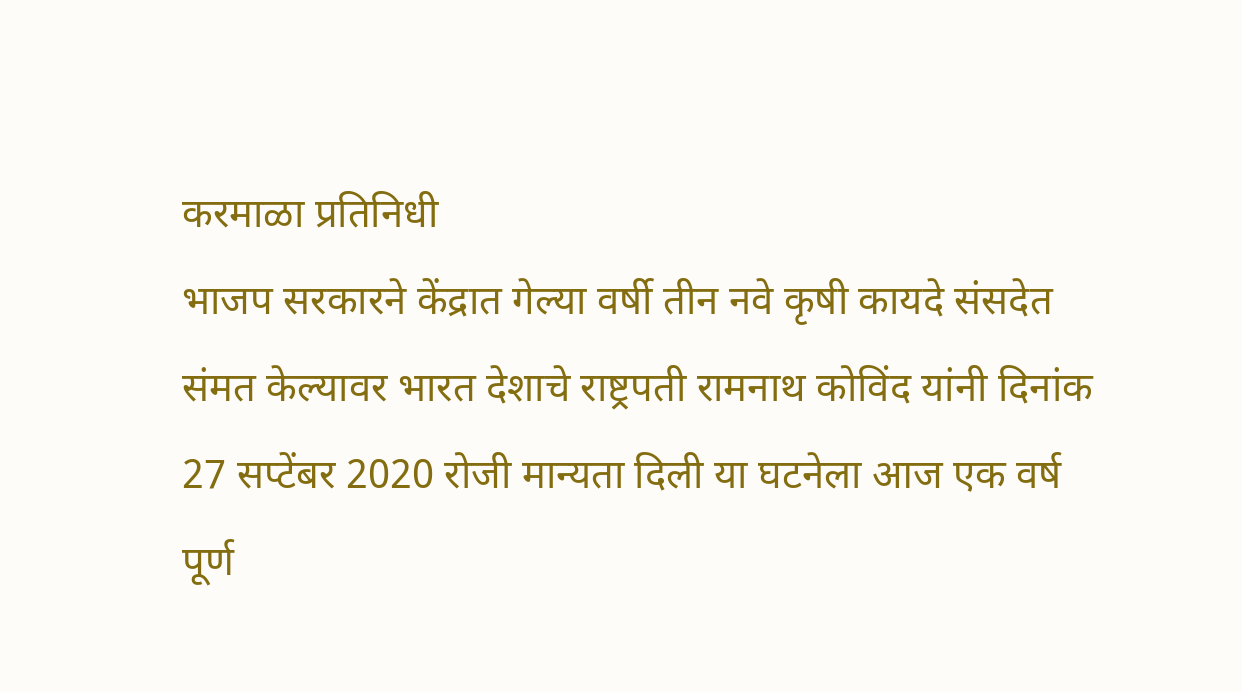करमाळा प्रतिनिधी
भाजप सरकारने केंद्रात गेल्या वर्षी तीन नवे कृषी कायदे संसदेत संमत केल्यावर भारत देशाचे राष्ट्रपती रामनाथ कोविंद यांनी दिनांक 27 सप्टेंबर 2020 रोजी मान्यता दिली या घटनेला आज एक वर्ष पूर्ण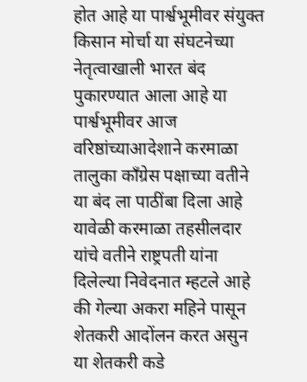होत आहे या पार्श्वभूमीवर संयुक्त किसान मोर्चा या संघटनेच्या नेतृत्वाखाली भारत बंद पुकारण्यात आला आहे या पार्श्वभूमीवर आज वरिष्ठांच्याआदेशाने करमाळा तालुका काँग्रेस पक्षाच्या वतीने या बंद ला पाठींबा दिला आहे
यावेळी करमाळा तहसीलदार यांचे वतीने राष्ट्रपती यांना दिलेल्या निवेदनात म्हटले आहे की गेल्या अकरा महिने पासून शेतकरी आदोंलन करत असुन या शेतकरी कडे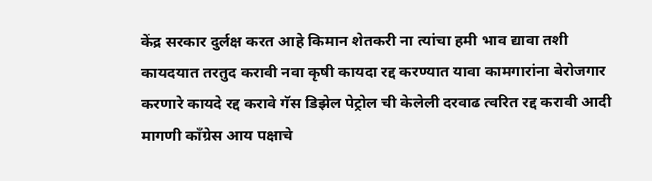केंद्र सरकार दुर्लक्ष करत आहे किमान शेतकरी ना त्यांचा हमी भाव द्यावा तशी कायदयात तरतुद करावी नवा कृषी कायदा रद्द करण्यात यावा कामगारांना बेरोजगार करणारे कायदे रद्द करावे गॅस डिझेल पेट्रोल ची केलेली दरवाढ त्वरित रद्द करावी आदी मागणी काँग्रेस आय पक्षाचे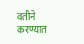वतीने करण्यात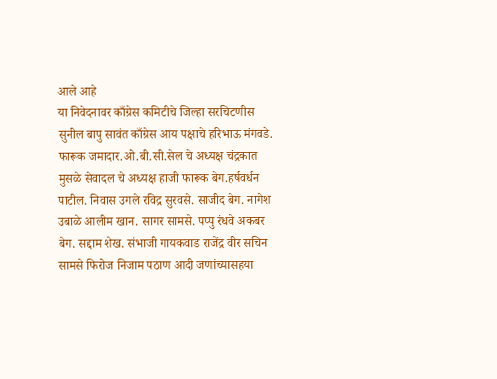आले आहे
या निवेदनावर काँग्रेस कमिटीचे जिल्हा सरचिटणीस सुनील बापु सावंत काँग्रेस आय पक्षाचे हरिभाऊ मंगवडे. फारूक जमादार.ओ.बी.सी.सेल चे अध्यक्ष चंद्रकात मुसळे सेवादल चे अध्यक्ष हाजी फारूक बेग.हर्षवर्धन पाटील. निवास उगले रविद्र सुरवसे. साजीद बेग. नागेश उबाळे आलीम खान. सागर सामसे. पप्पु रंधवे अकबर बेग. सद्दाम शेख. संभाजी गायकवाड राजेंद्र वीर सचिन सामसे फिरोज निजाम पठाण आदी जणांच्यासहया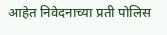आहेत निवेदनाच्या प्रती पोलिस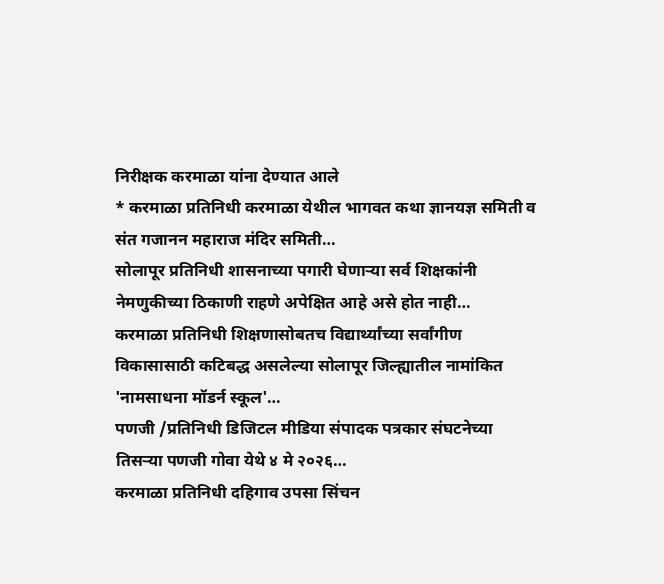निरीक्षक करमाळा यांना देण्यात आले
* करमाळा प्रतिनिधी करमाळा येथील भागवत कथा ज्ञानयज्ञ समिती व संत गजानन महाराज मंदिर समिती…
सोलापूर प्रतिनिधी शासनाच्या पगारी घेणाऱ्या सर्व शिक्षकांनी नेमणुकीच्या ठिकाणी राहणे अपेक्षित आहे असे होत नाही…
करमाळा प्रतिनिधी शिक्षणासोबतच विद्यार्थ्यांच्या सर्वांगीण विकासासाठी कटिबद्ध असलेल्या सोलापूर जिल्ह्यातील नामांकित 'नामसाधना मॉडर्न स्कूल'…
पणजी /प्रतिनिधी डिजिटल मीडिया संपादक पत्रकार संघटनेच्या तिसऱ्या पणजी गोवा येथे ४ मे २०२६…
करमाळा प्रतिनिधी दहिगाव उपसा सिंचन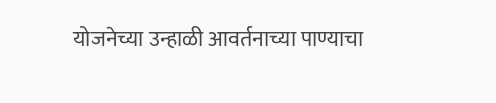योजनेच्या उन्हाळी आवर्तनाच्या पाण्याचा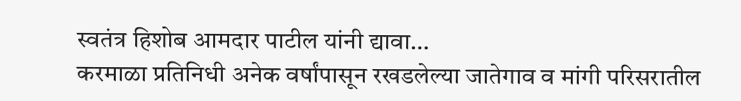स्वतंत्र हिशोब आमदार पाटील यांनी द्यावा…
करमाळा प्रतिनिधी अनेक वर्षांपासून रखडलेल्या जातेगाव व मांगी परिसरातील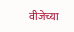वीजेच्या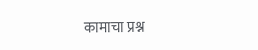कामाचा प्रश्न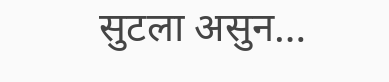सुटला असुन…